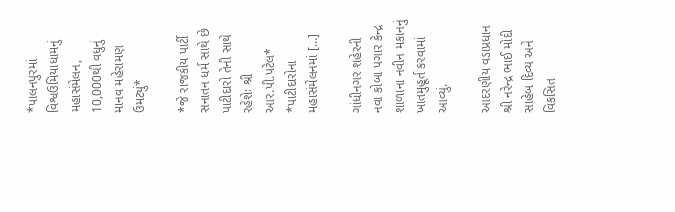*પાલનપુરમાં વિશ્વઉમિયાધામનું મહાસંમેલન, 10,000થી વધુનું માનવ મહેરામણ ઉમટ્યું*

*જે રાજકીય પાર્ટી સનાતન ધર્મ સાથે છે પાટીદારો તેની સાથે રહેશેઃ શ્રી આર.પી.પટેલ* *પાટીદારોના મહાસંમેલનમાં […]

ગાંધીનગર શહેરની નવા કોબા પગાર કેન્દ્ર શાળાના નવીન મકાનનું ખાતમુહૂર્ત કરવામાં આવ્યું.

આદરણીય વડાપ્રધાન શ્રી નરેન્દ્ર ભાઈ મોદી સાહેબ દિવ્ય અને વિકસિત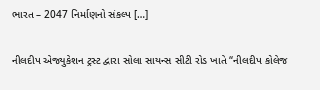ભારત – 2047 નિર્માણનો સંકલ્પ […]

નીલદીપ એજ્યુકેશન ટ્રસ્ટ દ્વારા સોલા સાયન્સ સીટી રોડ ખાતે “નીલદીપ કોલેજ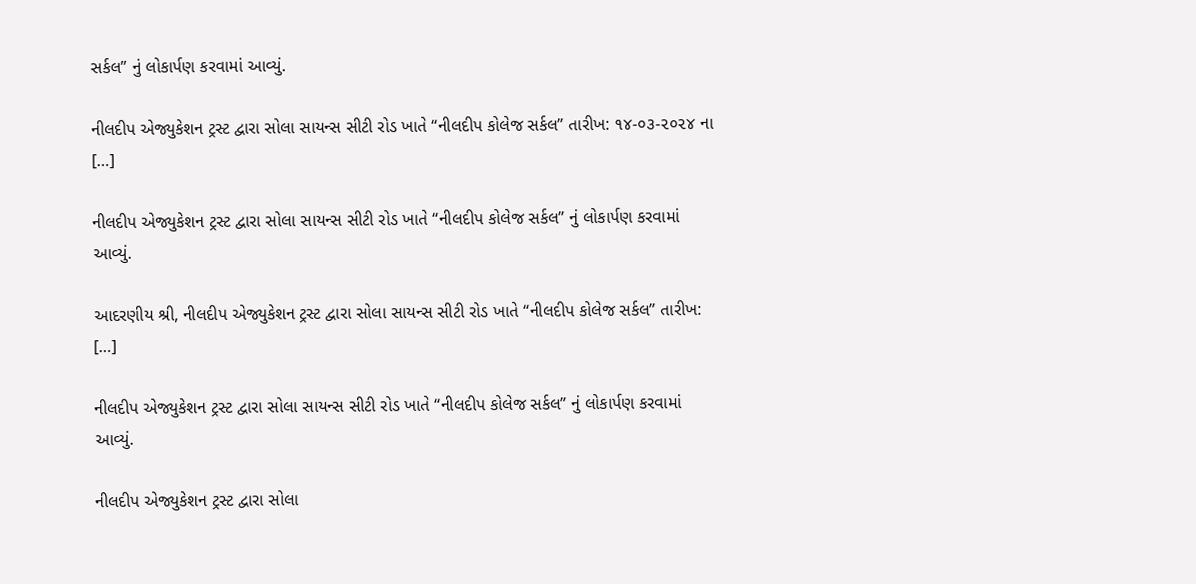સર્કલ” નું લોકાર્પણ કરવામાં આવ્યું.

નીલદીપ એજ્યુકેશન ટ્રસ્ટ દ્વારા સોલા સાયન્સ સીટી રોડ ખાતે “નીલદીપ કોલેજ સર્કલ” તારીખ: ૧૪-૦૩-૨૦૨૪ ના […]

નીલદીપ એજ્યુકેશન ટ્રસ્ટ દ્વારા સોલા સાયન્સ સીટી રોડ ખાતે “નીલદીપ કોલેજ સર્કલ” નું લોકાર્પણ કરવામાં આવ્યું.

આદરણીય શ્રી, નીલદીપ એજ્યુકેશન ટ્રસ્ટ દ્વારા સોલા સાયન્સ સીટી રોડ ખાતે “નીલદીપ કોલેજ સર્કલ” તારીખ: […]

નીલદીપ એજ્યુકેશન ટ્રસ્ટ દ્વારા સોલા સાયન્સ સીટી રોડ ખાતે “નીલદીપ કોલેજ સર્કલ” નું લોકાર્પણ કરવામાં આવ્યું.

નીલદીપ એજ્યુકેશન ટ્રસ્ટ દ્વારા સોલા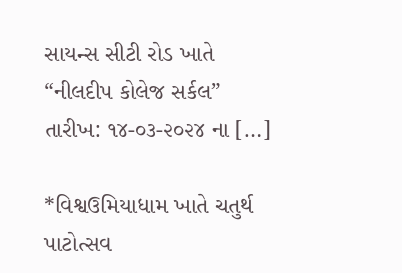સાયન્સ સીટી રોડ ખાતે “નીલદીપ કોલેજ સર્કલ” તારીખ: ૧૪-૦૩-૨૦૨૪ ના […]

*વિશ્વઉમિયાધામ ખાતે ચતુર્થ પાટોત્સવ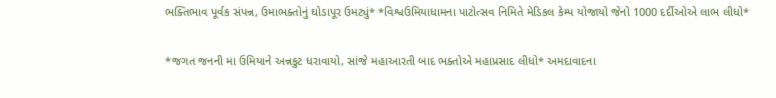ભક્તિભાવ પૂર્વક સંપન્ન, ઉમાભક્તોનું ઘોડાપૂર ઉમટ્યું* *વિશ્વઉમિયાધામના પાટોત્સવ નિમિતે મેડિકલ કેમ્પ યોજાયો જેનો 1000 દર્દીઓએ લાભ લીધો*

*જગત જનની મા ઉમિયાને અન્નકુટ ધરાવાયો, સાંજે મહાઆરતી બાદ ભક્તોએ મહાપ્રસાદ લીધો* અમદાવાદના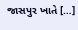જાસપુર ખાતે […]